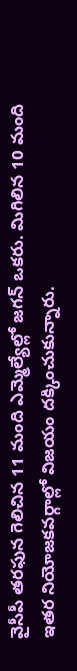వైసీపీ తరఫున గెలిచిన 11 మంది ఎమ్మెల్యేల్లో జగన్ ఒకరు. మిగిలిన 10 మంది ఇతర నియోజకవర్గాల్లో విజయం దక్కించుకున్నారు.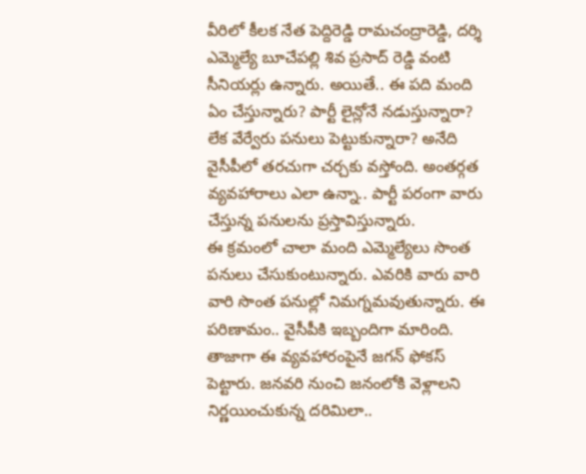వీరిలో కీలక నేత పెద్దిరెడ్డి రామచంద్రారెడ్డి, దర్శి ఎమ్మెల్యే బూచేపల్లి శివ ప్రసాద్ రెడ్డి వంటి సీనియర్లు ఉన్నారు. అయితే.. ఈ పది మంది ఏం చేస్తున్నారు? పార్టీ లైన్లోనే నడుస్తున్నారా? లేక వేర్వేరు పనులు పెట్టుకున్నారా? అనేది వైసీపీలో తరచుగా చర్చకు వస్తోంది. అంతర్గత వ్యవహారాలు ఎలా ఉన్నా.. పార్టీ పరంగా వారు చేస్తున్న పనులను ప్రస్తావిస్తున్నారు.
ఈ క్రమంలో చాలా మంది ఎమ్మెల్యేలు సొంత పనులు చేసుకుంటున్నారు. ఎవరికి వారు వారి వారి సొంత పనుల్లో నిమగ్నమవుతున్నారు. ఈ పరిణామం.. వైసీపీకి ఇబ్బందిగా మారింది. తాజాగా ఈ వ్యవహారంపైనే జగన్ ఫోకస్ పెట్టారు. జనవరి నుంచి జనంలోకి వెళ్లాలని నిర్ణయించుకున్న దరిమిలా..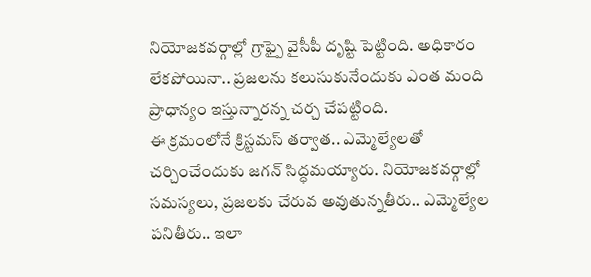నియోజకవర్గాల్లో గ్రాఫ్పై వైసీపీ దృష్టి పెట్టింది. అధికారం లేకపోయినా.. ప్రజలను కలుసుకునేందుకు ఎంత మంది ప్రాధాన్యం ఇస్తున్నారన్న చర్చ చేపట్టింది.
ఈ క్రమంలోనే క్రిస్టమస్ తర్వాత.. ఎమ్మెల్యేలతో చర్చించేందుకు జగన్ సిద్ధమయ్యారు. నియోజకవర్గాల్లో సమస్యలు, ప్రజలకు చేరువ అవుతున్నతీరు.. ఎమ్మెల్యేల పనితీరు.. ఇలా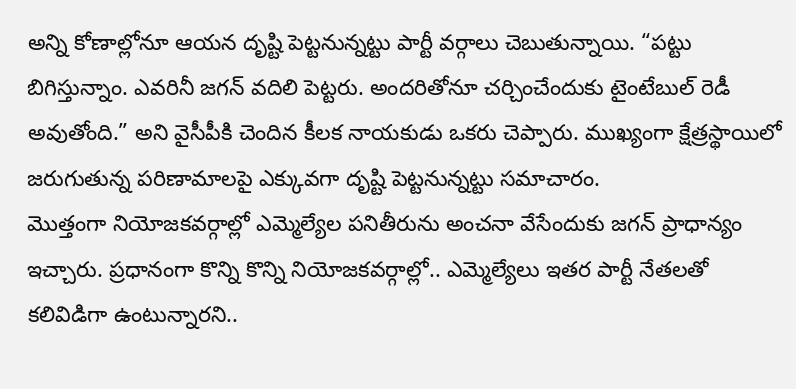అన్ని కోణాల్లోనూ ఆయన దృష్టి పెట్టనున్నట్టు పార్టీ వర్గాలు చెబుతున్నాయి. “పట్టు బిగిస్తున్నాం. ఎవరినీ జగన్ వదిలి పెట్టరు. అందరితోనూ చర్చించేందుకు టైంటేబుల్ రెడీ అవుతోంది.” అని వైసీపీకి చెందిన కీలక నాయకుడు ఒకరు చెప్పారు. ముఖ్యంగా క్షేత్రస్థాయిలో జరుగుతున్న పరిణామాలపై ఎక్కువగా దృష్టి పెట్టనున్నట్టు సమాచారం.
మొత్తంగా నియోజకవర్గాల్లో ఎమ్మెల్యేల పనితీరును అంచనా వేసేందుకు జగన్ ప్రాధాన్యం ఇచ్చారు. ప్రధానంగా కొన్ని కొన్ని నియోజకవర్గాల్లో.. ఎమ్మెల్యేలు ఇతర పార్టీ నేతలతో కలివిడిగా ఉంటున్నారని..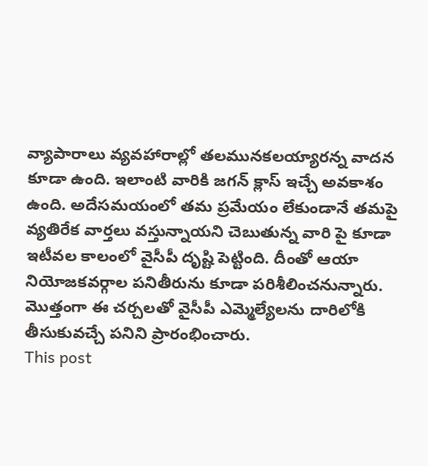వ్యాపారాలు వ్యవహారాల్లో తలమునకలయ్యారన్న వాదన కూడా ఉంది. ఇలాంటి వారికి జగన్ క్లాస్ ఇచ్చే అవకాశం ఉంది. అదేసమయంలో తమ ప్రమేయం లేకుండానే తమపై వ్యతిరేక వార్తలు వస్తున్నాయని చెబుతున్న వారి పై కూడా ఇటీవల కాలంలో వైసీపీ దృష్టి పెట్టింది. దీంతో ఆయా నియోజకవర్గాల పనితీరును కూడా పరిశీలించనున్నారు. మొత్తంగా ఈ చర్చలతో వైసీపీ ఎమ్మెల్యేలను దారిలోకి తీసుకువచ్చే పనిని ప్రారంభించారు.
This post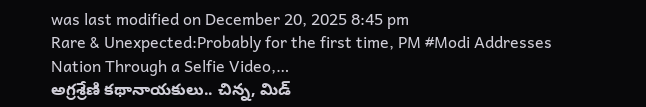was last modified on December 20, 2025 8:45 pm
Rare & Unexpected:Probably for the first time, PM #Modi Addresses Nation Through a Selfie Video,…
అగ్రశ్రేణి కథానాయకులు.. చిన్న, మిడ్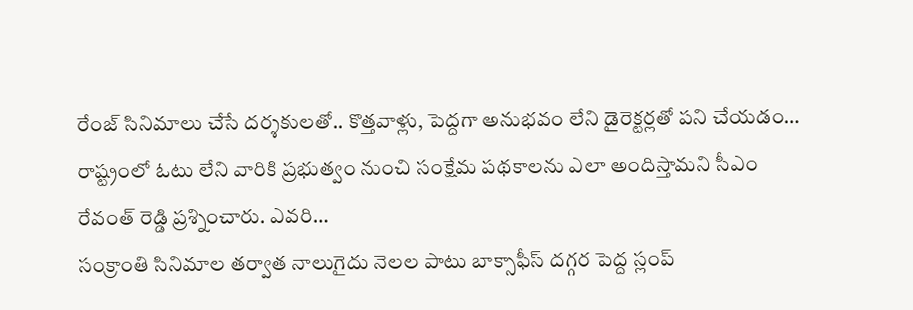రేంజ్ సినిమాలు చేసే దర్శకులతో.. కొత్తవాళ్లు, పెద్దగా అనుభవం లేని డైరెక్టర్లతో పని చేయడం…
రాష్ట్రంలో ఓటు లేని వారికి ప్రభుత్వం నుంచి సంక్షేమ పథకాలను ఎలా అందిస్తామని సీఎం రేవంత్ రెడ్డి ప్రశ్నించారు. ఎవరి…
సంక్రాంతి సినిమాల తర్వాత నాలుగైదు నెలల పాటు బాక్సాఫీస్ దగ్గర పెద్ద స్లంప్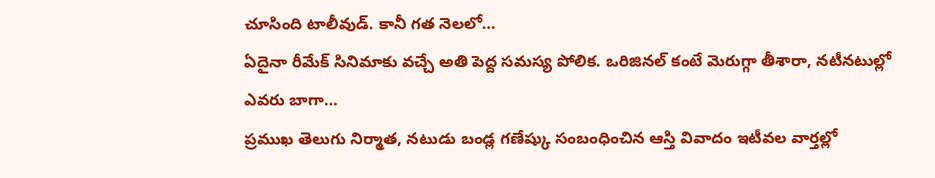చూసింది టాలీవుడ్. కానీ గత నెలలో…
ఏదైనా రీమేక్ సినిమాకు వచ్చే అతి పెద్ద సమస్య పోలిక. ఒరిజినల్ కంటే మెరుగ్గా తీశారా, నటీనటుల్లో ఎవరు బాగా…
ప్రముఖ తెలుగు నిర్మాత, నటుడు బండ్ల గణేష్కు సంబంధించిన ఆస్తి వివాదం ఇటీవల వార్తల్లో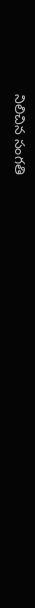నిలిచిన సంగతి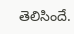తెలిసిందే.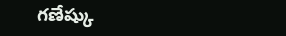గణేష్కు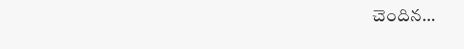చెందిన…